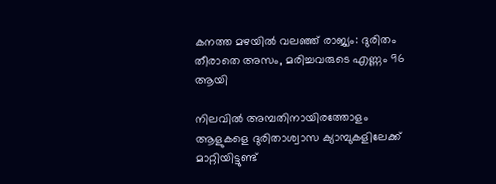കനത്ത മഴയില്‍ വലഞ്ഞ് രാജ്യം: ദുരിതം തീരാതെ അസം, മരിച്ചവരുടെ എണ്ണം 96 ആയി

നിലവില്‍ അമ്പതിനായിരത്തോളം ആളുകളെ ദുരിതാശ്വാസ ക്യാമ്പുകളിലേക്ക് മാറ്റിയിട്ടുണ്ട്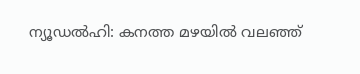ന്യൂഡല്‍ഹി: കനത്ത മഴയില്‍ വലഞ്ഞ്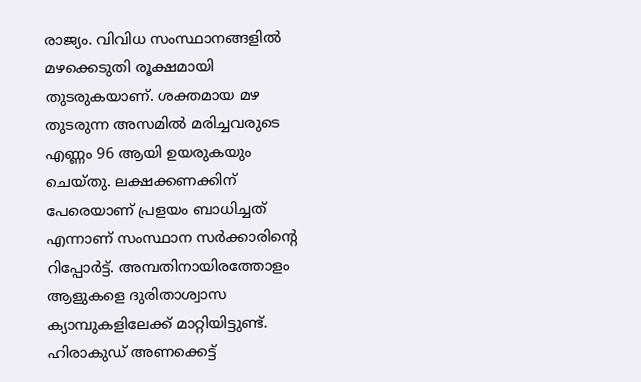രാജ്യം. വിവിധ സംസ്ഥാനങ്ങളില്‍ മഴക്കെടുതി രൂക്ഷമായി തുടരുകയാണ്. ശക്തമായ മഴ തുടരുന്ന അസമില്‍ മരിച്ചവരുടെ എണ്ണം 96 ആയി ഉയരുകയും ചെയ്തു. ലക്ഷക്കണക്കിന് പേരെയാണ് പ്രളയം ബാധിച്ചത് എന്നാണ് സംസ്ഥാന സര്‍ക്കാരിന്റെ റിപ്പോര്‍ട്ട്. അമ്പതിനായിരത്തോളം ആളുകളെ ദുരിതാശ്വാസ ക്യാമ്പുകളിലേക്ക് മാറ്റിയിട്ടുണ്ട്. ഹിരാകുഡ് അണക്കെട്ട്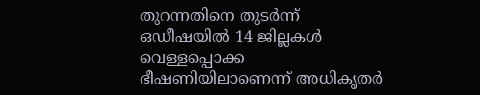തുറന്നതിനെ തുടര്‍ന്ന് ഒഡീഷയില്‍ 14 ജില്ലകള്‍ വെള്ളപ്പൊക്ക ഭീഷണിയിലാണെന്ന് അധികൃതര്‍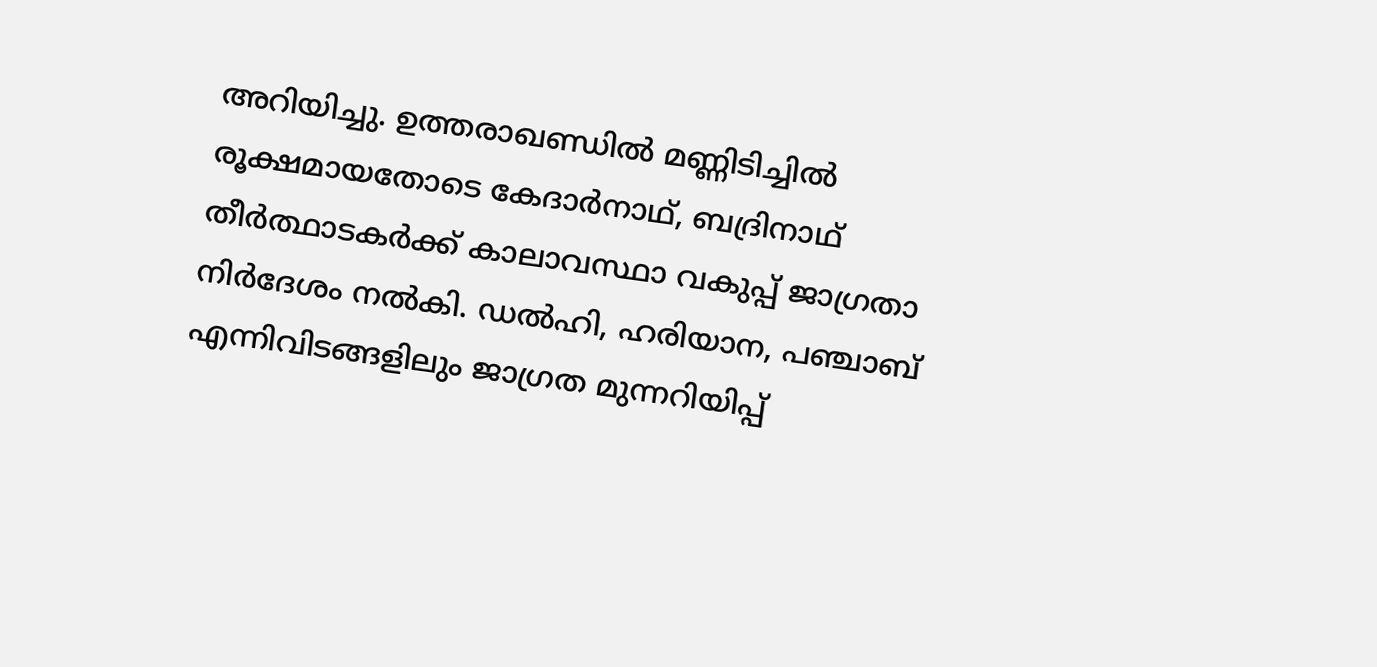അറിയിച്ചു. ഉത്തരാഖണ്ഡില്‍ മണ്ണിടിച്ചില്‍ രൂക്ഷമായതോടെ കേദാര്‍നാഥ്, ബദ്രിനാഥ് തീര്‍ത്ഥാടകര്‍ക്ക് കാലാവസ്ഥാ വകുപ്പ് ജാഗ്രതാ നിര്‍ദേശം നല്‍കി. ഡല്‍ഹി, ഹരിയാന, പഞ്ചാബ് എന്നിവിടങ്ങളിലും ജാഗ്രത മുന്നറിയിപ്പ്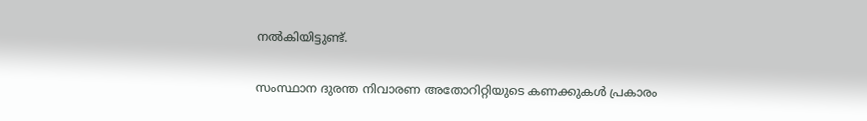നല്‍കിയിട്ടുണ്ട്.

സംസ്ഥാന ദുരന്ത നിവാരണ അതോറിറ്റിയുടെ കണക്കുകള്‍ പ്രകാരം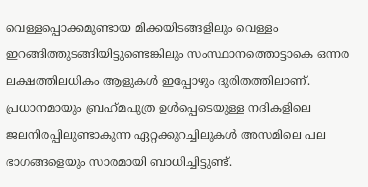വെള്ളപ്പൊക്കമുണ്ടായ മിക്കയിടങ്ങളിലും വെള്ളം ഇറങ്ങിത്തുടങ്ങിയിട്ടുണ്ടെങ്കിലും സംസ്ഥാനത്തൊട്ടാകെ ഒന്നര ലക്ഷത്തിലധികം ആളുകള്‍ ഇപ്പോഴും ദുരിതത്തിലാണ്. പ്രധാനമായും ബ്രഹ്‌മപുത്ര ഉള്‍പ്പെടെയുള്ള നദികളിലെ ജലനിരപ്പിലുണ്ടാകുന്ന ഏറ്റക്കുറച്ചിലുകള്‍ അസമിലെ പല ഭാഗങ്ങളെയും സാരമായി ബാധിച്ചിട്ടുണ്ട്.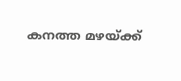കനത്ത മഴയ്ക്ക്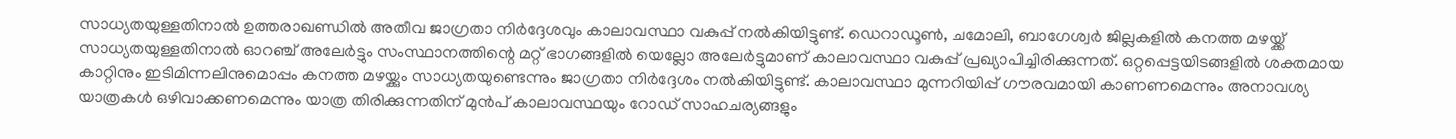സാധ്യതയുള്ളതിനാല്‍ ഉത്തരാഖണ്ഡില്‍ അതീവ ജാഗ്രതാ നിര്‍ദ്ദേശവും കാലാവസ്ഥാ വകുപ്പ് നല്‍കിയിട്ടുണ്ട്. ഡെറാഡൂണ്‍, ചമോലി, ബാഗേശ്വര്‍ ജില്ലകളില്‍ കനത്ത മഴയ്ക്ക് സാധ്യതയുള്ളതിനാല്‍ ഓറഞ്ച് അലേര്‍ട്ടും സംസ്ഥാനത്തിന്റെ മറ്റ് ഭാഗങ്ങളില്‍ യെല്ലോ അലേര്‍ട്ടുമാണ് കാലാവസ്ഥാ വകുപ്പ് പ്രഖ്യാപിച്ചിരിക്കുന്നത്. ഒറ്റപ്പെട്ടയിടങ്ങളില്‍ ശക്തമായ കാറ്റിനും ഇടിമിന്നലിനുമൊപ്പം കനത്ത മഴയ്ക്കും സാധ്യതയുണ്ടെന്നും ജാഗ്രതാ നിര്‍ദ്ദേശം നല്‍കിയിട്ടുണ്ട്. കാലാവസ്ഥാ മുന്നറിയിപ്പ് ഗൗരവമായി കാണണമെന്നും അനാവശ്യ യാത്രകള്‍ ഒഴിവാക്കണമെന്നും യാത്ര തിരിക്കുന്നതിന് മുന്‍പ് കാലാവസ്ഥയും റോഡ് സാഹചര്യങ്ങളും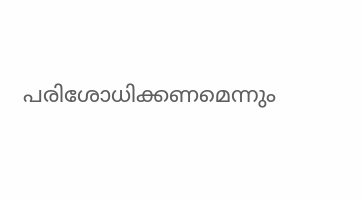പരിശോധിക്കണമെന്നും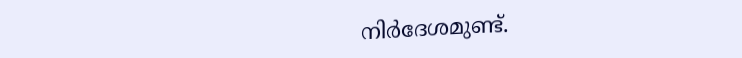നിര്‍ദേശമുണ്ട്.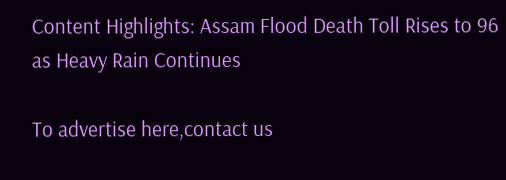Content Highlights: Assam Flood Death Toll Rises to 96 as Heavy Rain Continues

To advertise here,contact us